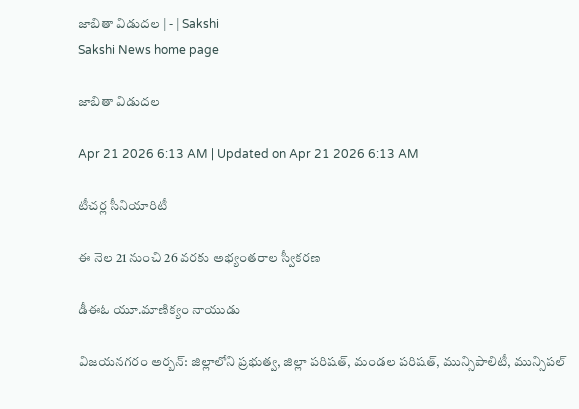జాబితా విడుదల | - | Sakshi
Sakshi News home page

జాబితా విడుదల

Apr 21 2026 6:13 AM | Updated on Apr 21 2026 6:13 AM

టీచర్ల సీనియారిటీ

ఈ నెల 21 నుంచి 26 వరకు అభ్యంతరాల స్వీకరణ

డీఈఓ యూ.మాణిక్యం నాయుడు

విజయనగరం అర్బన్‌: జిల్లాలోని ప్రభుత్వ, జిల్లా పరిషత్‌, మండల పరిషత్‌, మున్సిపాలిటీ, మున్సిపల్‌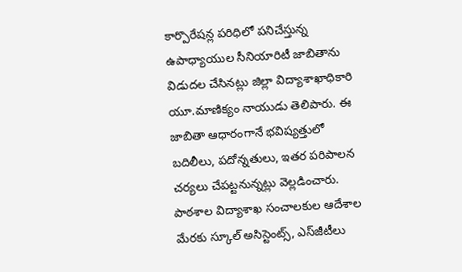కార్పొరేషన్ల పరిధిలో పనిచేస్తున్న ఉపాధ్యాయుల సీనియారిటీ జాబితాను విడుదల చేసినట్లు జిల్లా విద్యాశాఖాధికారి యూ.మాణిక్యం నాయుడు తెలిపారు. ఈ జాబితా ఆధారంగానే భవిష్యత్తులో బదిలీలు, పదోన్నతులు, ఇతర పరిపాలన చర్యలు చేపట్టనున్నట్లు వెల్లడించారు. పాఠశాల విద్యాశాఖ సంచాలకుల ఆదేశాల మేరకు స్కూల్‌ అసిస్టెంట్స్‌, ఎస్‌జీటీలు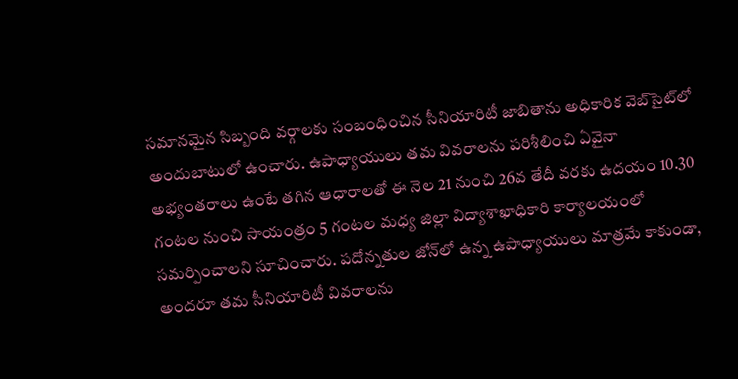సమానమైన సిబ్బంది వర్గాలకు సంబంధించిన సీనియారిటీ జాబితాను అధికారిక వెబ్‌సైట్‌లో అందుబాటులో ఉంచారు. ఉపాధ్యాయులు తమ వివరాలను పరిశీలించి ఏవైనా అభ్యంతరాలు ఉంటే తగిన ఆధారాలతో ఈ నెల 21 నుంచి 26వ తేదీ వరకు ఉదయం 10.30 గంటల నుంచి సాయంత్రం 5 గంటల మధ్య జిల్లా విద్యాశాఖాధికారి కార్యాలయంలో సమర్పించాలని సూచించారు. పదోన్నతుల జోన్‌లో ఉన్న ఉపాధ్యాయులు మాత్రమే కాకుండా, అందరూ తమ సీనియారిటీ వివరాలను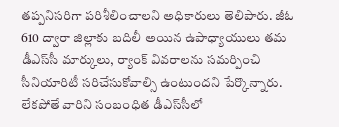తప్పనిసరిగా పరిశీలించాలని అధికారులు తెలిపారు. జీఓ 610 ద్వారా జిల్లాకు బదిలీ అయిన ఉపాధ్యాయులు తమ డీఎస్‌సీ మార్కులు, ర్యాంక్‌ వివరాలను సమర్పించి సీనియారిటీ సరిచేసుకోవాల్సి ఉంటుందని పేర్కొన్నారు. లేకపోతే వారిని సంబంధిత డీఎస్‌సీలో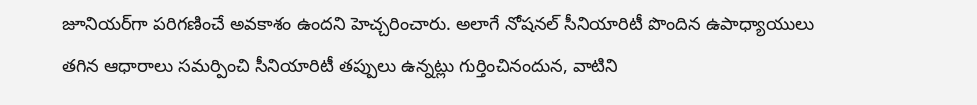జూనియర్‌గా పరిగణించే అవకాశం ఉందని హెచ్చరించారు. అలాగే నోషనల్‌ సీనియారిటీ పొందిన ఉపాధ్యాయులు తగిన ఆధారాలు సమర్పించి సీనియారిటీ తప్పులు ఉన్నట్లు గుర్తించినందున, వాటిని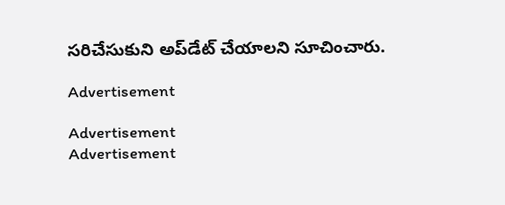సరిచేసుకుని అప్‌డేట్‌ చేయాలని సూచించారు.

Advertisement

Advertisement
Advertisement